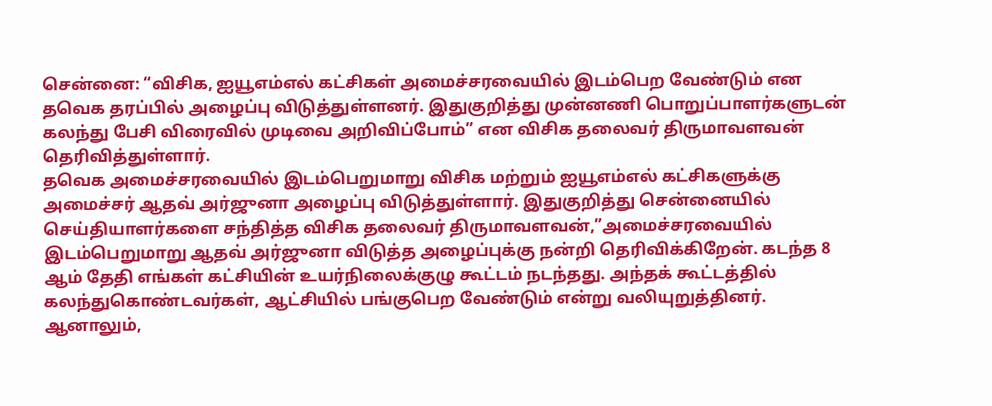சென்னை: “விசிக, ஐயூஎம்எல் கட்சிகள் அமைச்சரவையில் இடம்பெற வேண்டும் என தவெக தரப்பில் அழைப்பு விடுத்துள்ளனர். இதுகுறித்து முன்னணி பொறுப்பாளர்களுடன் கலந்து பேசி விரைவில் முடிவை அறிவிப்போம்” என விசிக தலைவர் திருமாவளவன் தெரிவித்துள்ளார்.
தவெக அமைச்சரவையில் இடம்பெறுமாறு விசிக மற்றும் ஐயூஎம்எல் கட்சிகளுக்கு அமைச்சர் ஆதவ் அர்ஜுனா அழைப்பு விடுத்துள்ளார். இதுகுறித்து சென்னையில் செய்தியாளர்களை சந்தித்த விசிக தலைவர் திருமாவளவன்,”அமைச்சரவையில் இடம்பெறுமாறு ஆதவ் அர்ஜுனா விடுத்த அழைப்புக்கு நன்றி தெரிவிக்கிறேன். கடந்த 8 ஆம் தேதி எங்கள் கட்சியின் உயர்நிலைக்குழு கூட்டம் நடந்தது. அந்தக் கூட்டத்தில் கலந்துகொண்டவர்கள், ஆட்சியில் பங்குபெற வேண்டும் என்று வலியுறுத்தினர். ஆனாலும்,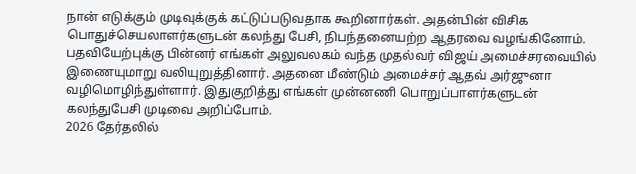நான் எடுக்கும் முடிவுக்குக் கட்டுப்படுவதாக கூறினார்கள். அதன்பின் விசிக பொதுச்செயலாளர்களுடன் கலந்து பேசி, நிபந்தனையற்ற ஆதரவை வழங்கினோம்.
பதவியேற்புக்கு பின்னர் எங்கள் அலுவலகம் வந்த முதல்வர் விஜய் அமைச்சரவையில் இணையுமாறு வலியுறுத்தினார். அதனை மீண்டும் அமைச்சர் ஆதவ் அர்ஜுனா வழிமொழிந்துள்ளார். இதுகுறித்து எங்கள் முன்னணி பொறுப்பாளர்களுடன் கலந்துபேசி முடிவை அறிப்போம்.
2026 தேர்தலில்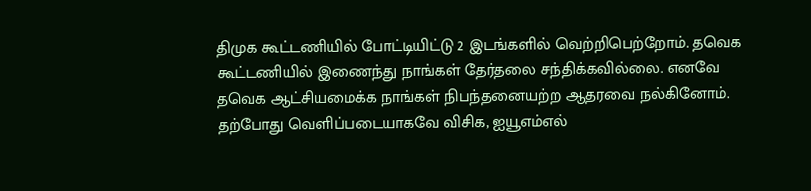திமுக கூட்டணியில் போட்டியிட்டு 2 இடங்களில் வெற்றிபெற்றோம். தவெக கூட்டணியில் இணைந்து நாங்கள் தேர்தலை சந்திக்கவில்லை. எனவே தவெக ஆட்சியமைக்க நாங்கள் நிபந்தனையற்ற ஆதரவை நல்கினோம்.
தற்போது வெளிப்படையாகவே விசிக, ஐயூஎம்எல்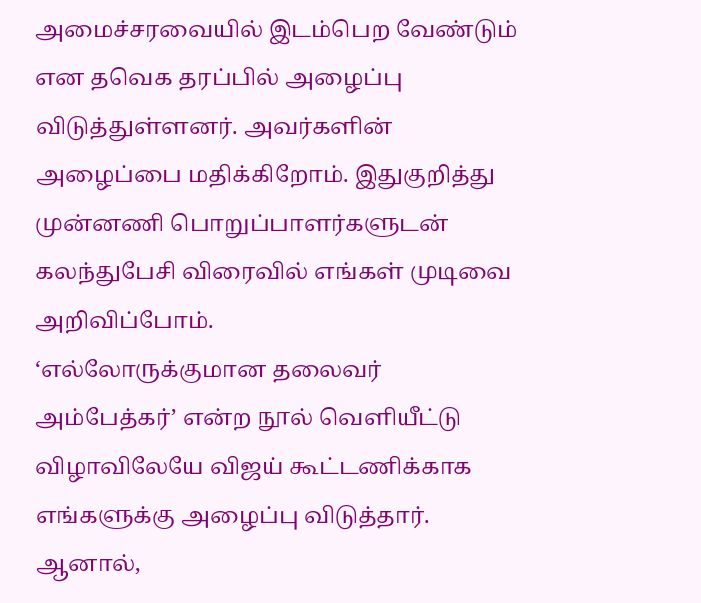அமைச்சரவையில் இடம்பெற வேண்டும் என தவெக தரப்பில் அழைப்பு விடுத்துள்ளனர். அவர்களின் அழைப்பை மதிக்கிறோம். இதுகுறித்து முன்னணி பொறுப்பாளர்களுடன் கலந்துபேசி விரைவில் எங்கள் முடிவை அறிவிப்போம்.
‘எல்லோருக்குமான தலைவர் அம்பேத்கர்’ என்ற நூல் வெளியீட்டு விழாவிலேயே விஜய் கூட்டணிக்காக எங்களுக்கு அழைப்பு விடுத்தார். ஆனால்,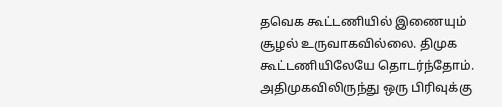தவெக கூட்டணியில் இணையும் சூழல் உருவாகவில்லை. திமுக கூட்டணியிலேயே தொடர்ந்தோம்.
அதிமுகவிலிருந்து ஒரு பிரிவுக்கு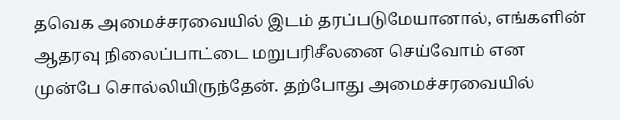தவெக அமைச்சரவையில் இடம் தரப்படுமேயானால், எங்களின் ஆதரவு நிலைப்பாட்டை மறுபரிசீலனை செய்வோம் என முன்பே சொல்லியிருந்தேன். தற்போது அமைச்சரவையில்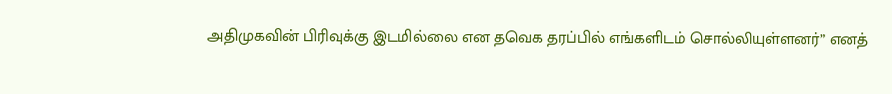அதிமுகவின் பிரிவுக்கு இடமில்லை என தவெக தரப்பில் எங்களிடம் சொல்லியுள்ளனர்” எனத்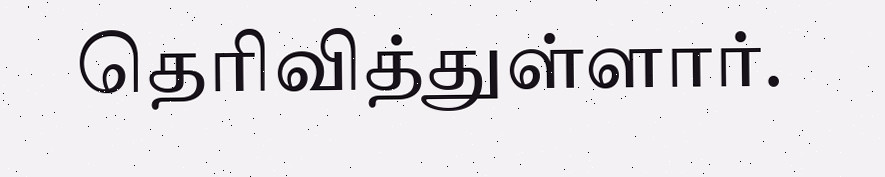தெரிவித்துள்ளார்.